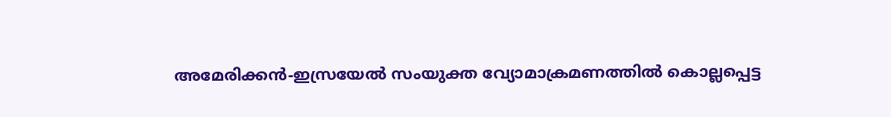അമേരിക്കൻ-ഇസ്രയേൽ സംയുക്ത വ്യോമാക്രമണത്തിൽ കൊല്ലപ്പെട്ട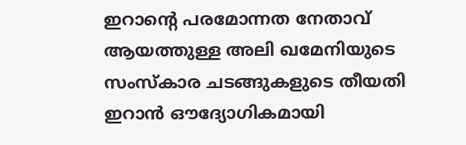ഇറാന്റെ പരമോന്നത നേതാവ് ആയത്തുള്ള അലി ഖമേനിയുടെ സംസ്കാര ചടങ്ങുകളുടെ തീയതി ഇറാൻ ഔദ്യോഗികമായി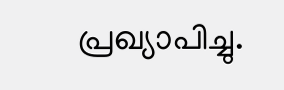പ്രഖ്യാപിച്ചു.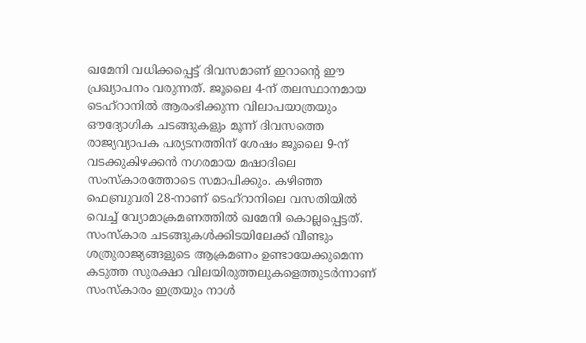ഖമേനി വധിക്കപ്പെട്ട് ദിവസമാണ് ഇറാന്റെ ഈ പ്രഖ്യാപനം വരുന്നത്. ജൂലൈ 4-ന് തലസ്ഥാനമായ ടെഹ്റാനിൽ ആരംഭിക്കുന്ന വിലാപയാത്രയും ഔദ്യോഗിക ചടങ്ങുകളും മൂന്ന് ദിവസത്തെ രാജ്യവ്യാപക പര്യടനത്തിന് ശേഷം ജൂലൈ 9-ന് വടക്കുകിഴക്കൻ നഗരമായ മഷാദിലെ സംസ്കാരത്തോടെ സമാപിക്കും. കഴിഞ്ഞ ഫെബ്രുവരി 28-നാണ് ടെഹ്റാനിലെ വസതിയിൽ വെച്ച് വ്യോമാക്രമണത്തിൽ ഖമേനി കൊല്ലപ്പെട്ടത്.
സംസ്കാര ചടങ്ങുകൾക്കിടയിലേക്ക് വീണ്ടും ശത്രുരാജ്യങ്ങളുടെ ആക്രമണം ഉണ്ടായേക്കുമെന്ന കടുത്ത സുരക്ഷാ വിലയിരുത്തലുകളെത്തുടർന്നാണ് സംസ്കാരം ഇത്രയും നാൾ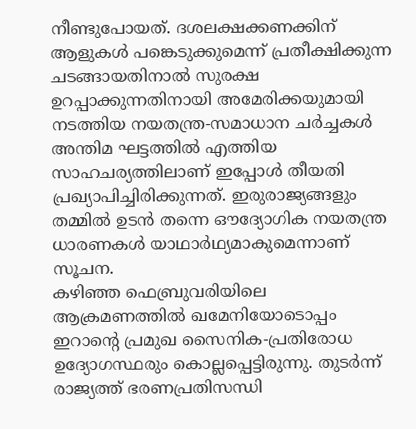നീണ്ടുപോയത്. ദശലക്ഷക്കണക്കിന് ആളുകൾ പങ്കെടുക്കുമെന്ന് പ്രതീക്ഷിക്കുന്ന ചടങ്ങായതിനാൽ സുരക്ഷ ഉറപ്പാക്കുന്നതിനായി അമേരിക്കയുമായി നടത്തിയ നയതന്ത്ര-സമാധാന ചർച്ചകൾ അന്തിമ ഘട്ടത്തിൽ എത്തിയ സാഹചര്യത്തിലാണ് ഇപ്പോൾ തീയതി പ്രഖ്യാപിച്ചിരിക്കുന്നത്. ഇരുരാജ്യങ്ങളും തമ്മിൽ ഉടൻ തന്നെ ഔദ്യോഗിക നയതന്ത്ര ധാരണകൾ യാഥാർഥ്യമാകുമെന്നാണ് സൂചന.
കഴിഞ്ഞ ഫെബ്രുവരിയിലെ ആക്രമണത്തിൽ ഖമേനിയോടൊപ്പം ഇറാന്റെ പ്രമുഖ സൈനിക-പ്രതിരോധ ഉദ്യോഗസ്ഥരും കൊല്ലപ്പെട്ടിരുന്നു. തുടർന്ന് രാജ്യത്ത് ഭരണപ്രതിസന്ധി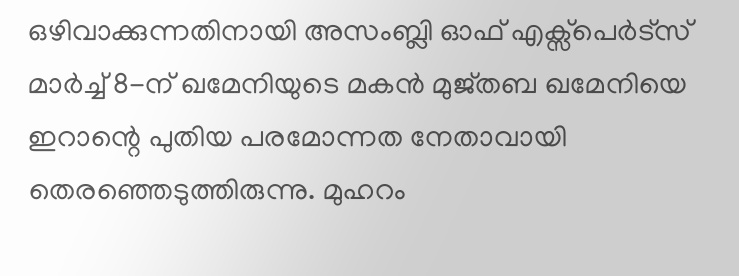ഒഴിവാക്കുന്നതിനായി അസംബ്ലി ഓഫ് എക്സ്പെർട്സ് മാർച്ച് 8-ന് ഖമേനിയുടെ മകൻ മുജ്തബ ഖമേനിയെ ഇറാന്റെ പുതിയ പരമോന്നത നേതാവായി തെരഞ്ഞെടുത്തിരുന്നു. മുഹറം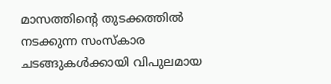മാസത്തിന്റെ തുടക്കത്തിൽ നടക്കുന്ന സംസ്കാര ചടങ്ങുകൾക്കായി വിപുലമായ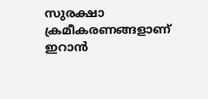സുരക്ഷാ ക്രമീകരണങ്ങളാണ് ഇറാൻ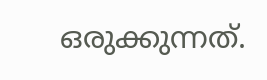ഒരുക്കുന്നത്.